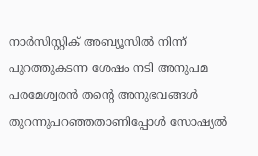നാർസിസ്റ്റിക് അബ്യൂസിൽ നിന്ന് പുറത്തുകടന്ന ശേഷം നടി അനുപമ പരമേശ്വരൻ തന്റെ അനുഭവങ്ങൾ തുറന്നുപറഞ്ഞതാണിപ്പോൾ സോഷ്യൽ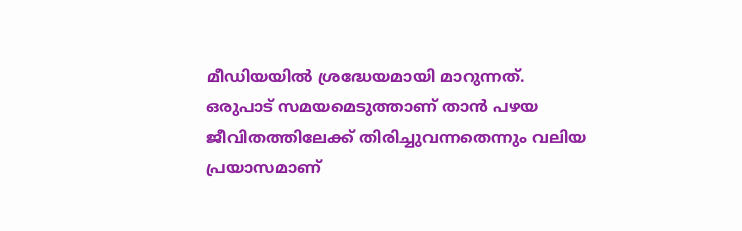മീഡിയയിൽ ശ്രദ്ധേയമായി മാറുന്നത്. ഒരുപാട് സമയമെടുത്താണ് താൻ പഴയ ജീവിതത്തിലേക്ക് തിരിച്ചുവന്നതെന്നും വലിയ പ്രയാസമാണ്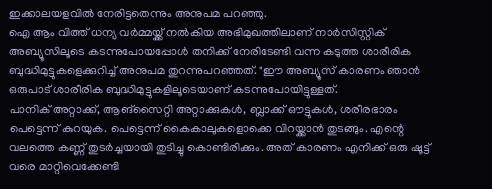ഇക്കാലയളവിൽ നേരിട്ടതെന്നും അനുപമ പറഞ്ഞു.
ഐ ആം വിത്ത് ധന്യ വർമ്മയ്ക്ക് നൽകിയ അഭിമുഖത്തിലാണ് നാർസിസ്റ്റിക് അബ്യൂസിലൂടെ കടന്നുപോയപ്പോൾ തനിക്ക് നേരിടേണ്ടി വന്ന കടുത്ത ശാരീരിക ബുദ്ധിമുട്ടുകളെക്കുറിച്ച് അനുപമ തുറന്നുപറഞ്ഞത്. "ഈ അബ്യൂസ് കാരണം ഞാൻ ഒരുപാട് ശാരീരിക ബുദ്ധിമുട്ടുകളിലൂടെയാണ് കടന്നുപോയിട്ടുള്ളത്.
പാനിക് അറ്റാക്ക്, ആങ്സൈറ്റി അറ്റാക്കുകൾ, ബ്ലാക്ക് ഔട്ടുകൾ, ശരീരഭാരം പെട്ടെന്ന് കുറയുക. പെട്ടെന്ന് കൈകാലുകളൊക്കെ വിറയ്ക്കാൻ തുടങ്ങും. എന്റെ വലത്തെ കണ്ണ് തുടർച്ചയായി തുടിച്ചു കൊണ്ടിരിക്കും. അത് കാരണം എനിക്ക് ഒരു ഷൂട്ട് വരെ മാറ്റിവെക്കേണ്ടി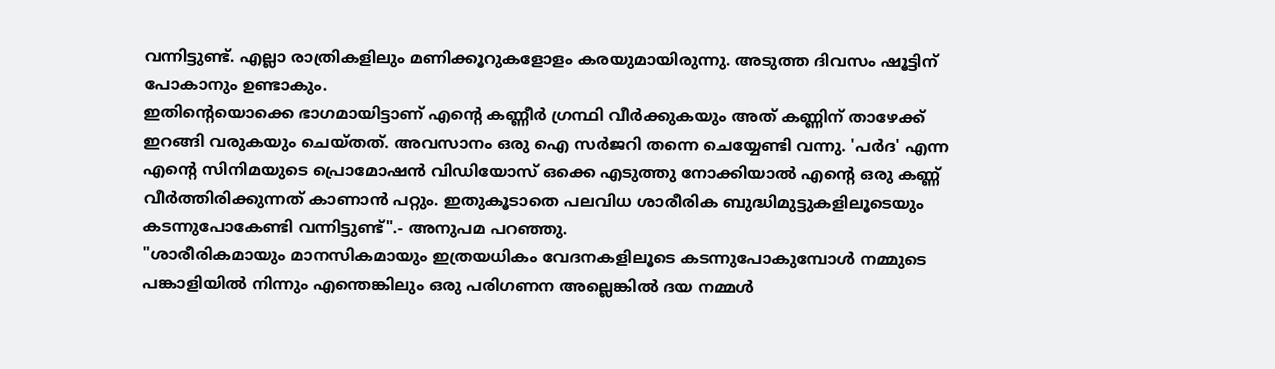വന്നിട്ടുണ്ട്. എല്ലാ രാത്രികളിലും മണിക്കൂറുകളോളം കരയുമായിരുന്നു. അടുത്ത ദിവസം ഷൂട്ടിന് പോകാനും ഉണ്ടാകും.
ഇതിന്റെയൊക്കെ ഭാഗമായിട്ടാണ് എന്റെ കണ്ണീർ ഗ്രന്ഥി വീർക്കുകയും അത് കണ്ണിന് താഴേക്ക് ഇറങ്ങി വരുകയും ചെയ്തത്. അവസാനം ഒരു ഐ സർജറി തന്നെ ചെയ്യേണ്ടി വന്നു. 'പർദ' എന്ന എന്റെ സിനിമയുടെ പ്രൊമോഷൻ വിഡിയോസ് ഒക്കെ എടുത്തു നോക്കിയാൽ എന്റെ ഒരു കണ്ണ് വീർത്തിരിക്കുന്നത് കാണാൻ പറ്റും. ഇതുകൂടാതെ പലവിധ ശാരീരിക ബുദ്ധിമുട്ടുകളിലൂടെയും കടന്നുപോകേണ്ടി വന്നിട്ടുണ്ട്".- അനുപമ പറഞ്ഞു.
"ശാരീരികമായും മാനസികമായും ഇത്രയധികം വേദനകളിലൂടെ കടന്നുപോകുമ്പോൾ നമ്മുടെ പങ്കാളിയിൽ നിന്നും എന്തെങ്കിലും ഒരു പരിഗണന അല്ലെങ്കിൽ ദയ നമ്മൾ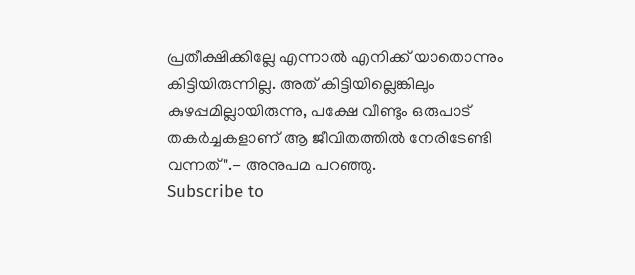പ്രതീക്ഷിക്കില്ലേ എന്നാൽ എനിക്ക് യാതൊന്നും കിട്ടിയിരുന്നില്ല. അത് കിട്ടിയില്ലെങ്കിലും കുഴപ്പമില്ലായിരുന്നു, പക്ഷേ വീണ്ടും ഒരുപാട് തകർച്ചകളാണ് ആ ജീവിതത്തിൽ നേരിടേണ്ടി വന്നത്".- അനുപമ പറഞ്ഞു.
Subscribe to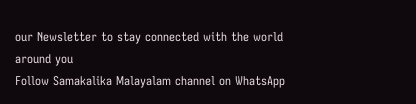our Newsletter to stay connected with the world around you
Follow Samakalika Malayalam channel on WhatsApp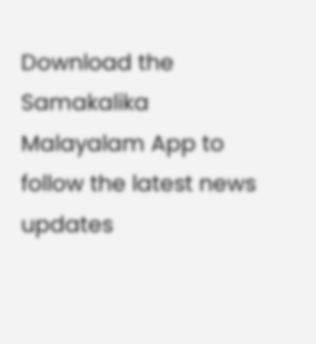Download the Samakalika Malayalam App to follow the latest news updates